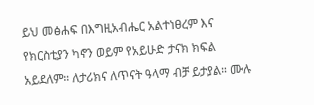ይህ መፅሐፍ በእግዚአብሔር አልተነፀረም እና የክርስቲያን ካኖን ወይም የአይሁድ ታናክ ክፍል አይደለም። ለታሪክና ለጥናት ዓላማ ብቻ ይታያል። ሙሉ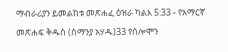ማብራሪያን ይመልከቱ መጽሐፈ ዕዝራ ካልእ 5:33 - የአማርኛ መጽሐፍ ቅዱስ (ሰማንያ አሃዱ)33 የሰሎሞን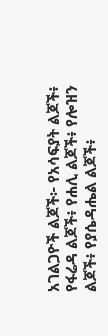አገልጋዮች ልጆች፦ የአሳፍያት ልጆች፥ የፋሬዳ ልጆች፥ የሐሊ ልጆች፥ የሎዝን ልጆች፥ የያሴዳሔል ልጆች፥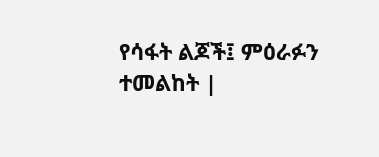የሳፋት ልጆች፤ ምዕራፉን ተመልከት |